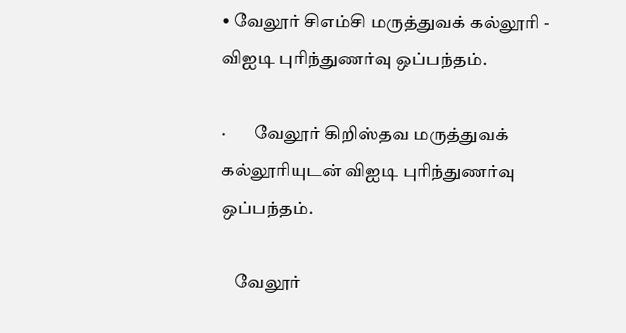• வேலூர் சிஎம்சி மருத்துவக் கல்லூரி - விஐடி புரிந்துணர்வு ஒப்பந்தம்.

·        வேலூர் கிறிஸ்தவ மருத்துவக் கல்லூரியுடன் விஐடி புரிந்துணர்வு ஒப்பந்தம்.

    வேலூர்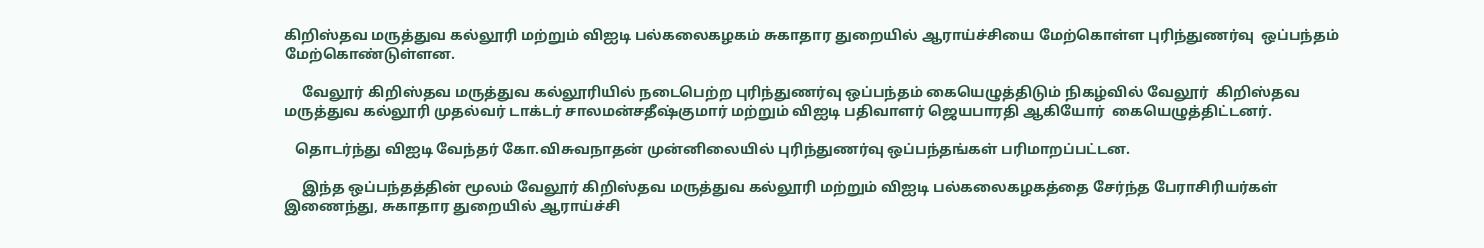கிறிஸ்தவ மருத்துவ கல்லூரி மற்றும் விஐடி பல்கலைகழகம் சுகாதார துறையில் ஆராய்ச்சியை மேற்கொள்ள புரிந்துணர்வு  ஒப்பந்தம்  மேற்கொண்டுள்ளன.

     வேலூர் கிறிஸ்தவ மருத்துவ கல்லூரியில் நடைபெற்ற புரிந்துணர்வு ஒப்பந்தம் கையெழுத்திடும் நிகழ்வில் வேலூர்  கிறிஸ்தவ மருத்துவ கல்லூரி முதல்வர் டாக்டர் சாலமன்சதீஷ்குமார் மற்றும் விஐடி பதிவாளர் ஜெயபாரதி ஆகியோர்  கையெழுத்திட்டனர்.

   தொடர்ந்து விஐடி வேந்தர் கோ.விசுவநாதன் முன்னிலையில் புரிந்துணர்வு ஒப்பந்தங்கள் பரிமாறப்பட்டன.

     இந்த ஒப்பந்தத்தின் மூலம் வேலூர் கிறிஸ்தவ மருத்துவ கல்லூரி மற்றும் விஐடி பல்கலைகழகத்தை சேர்ந்த பேராசிரியர்கள் இணைந்து, சுகாதார துறையில் ஆராய்ச்சி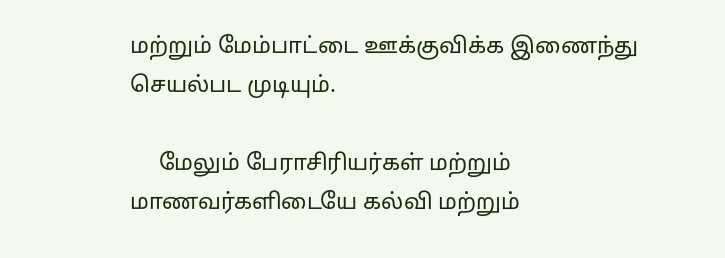மற்றும் மேம்பாட்டை ஊக்குவிக்க இணைந்து செயல்பட முடியும்.

     மேலும் பேராசிரியர்கள் மற்றும் மாணவர்களிடையே கல்வி மற்றும்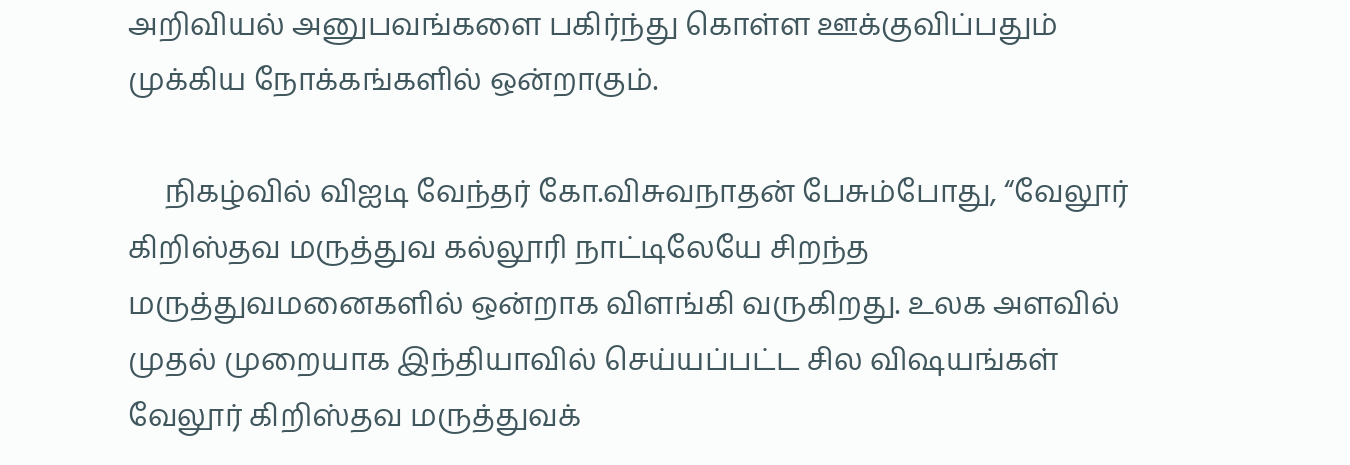அறிவியல் அனுபவங்களை பகிர்ந்து கொள்ள ஊக்குவிப்பதும் முக்கிய நோக்கங்களில் ஒன்றாகும்.

     நிகழ்வில் விஐடி வேந்தர் கோ.விசுவநாதன் பேசும்போது, “வேலூர் கிறிஸ்தவ மருத்துவ கல்லூரி நாட்டிலேயே சிறந்த மருத்துவமனைகளில் ஒன்றாக விளங்கி வருகிறது. உலக அளவில் முதல் முறையாக இந்தியாவில் செய்யப்பட்ட சில விஷயங்கள் வேலூர் கிறிஸ்தவ மருத்துவக்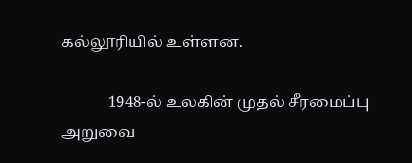கல்லூரியில் உள்ளன.

            1948-ல் உலகின் முதல் சீரமைப்பு அறுவை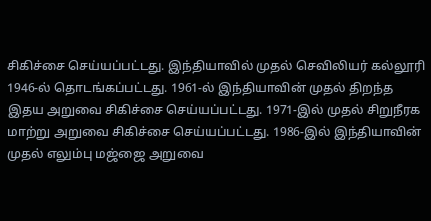சிகிச்சை செய்யப்பட்டது. இந்தியாவில் முதல் செவிலியர் கல்லூரி 1946-ல் தொடங்கப்பட்டது. 1961-ல் இந்தியாவின் முதல் திறந்த இதய அறுவை சிகிச்சை செய்யப்பட்டது. 1971-இல் முதல் சிறுநீரக மாற்று அறுவை சிகிச்சை செய்யப்பட்டது. 1986-இல் இந்தியாவின் முதல் எலும்பு மஜ்ஜை அறுவை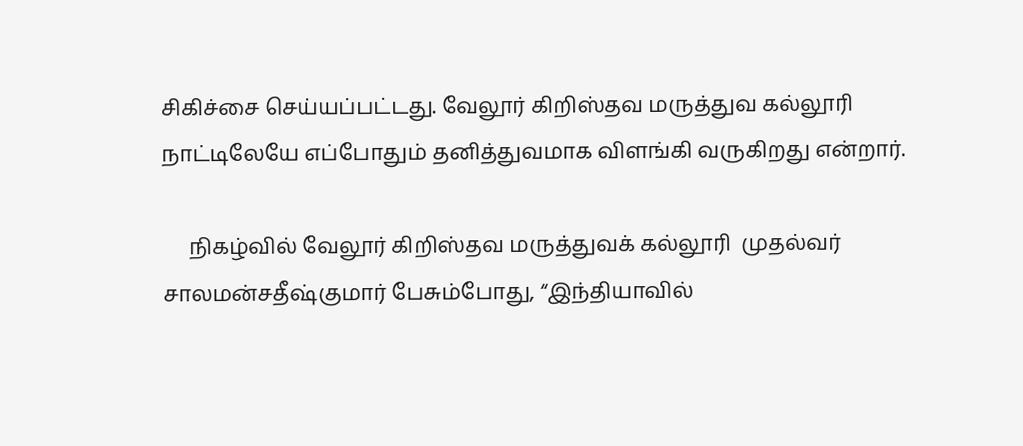சிகிச்சை செய்யப்பட்டது. வேலூர் கிறிஸ்தவ மருத்துவ கல்லூரி நாட்டிலேயே எப்போதும் தனித்துவமாக விளங்கி வருகிறது என்றார்.

     நிகழ்வில் வேலூர் கிறிஸ்தவ மருத்துவக் கல்லூரி  முதல்வர் சாலமன்சதீஷ்குமார் பேசும்போது, “இந்தியாவில்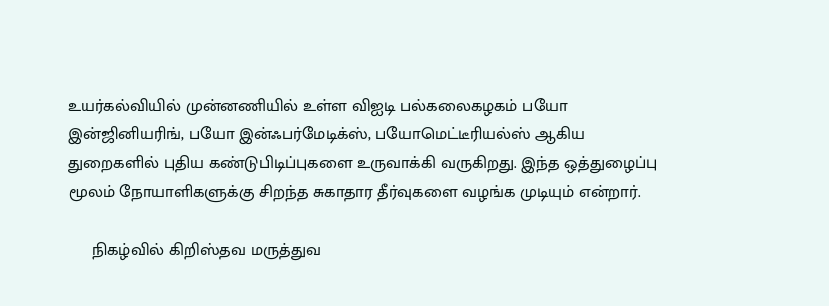உயர்கல்வியில் முன்னணியில் உள்ள விஐடி பல்கலைகழகம் பயோ இன்ஜினியரிங், பயோ இன்ஃபர்மேடிக்ஸ், பயோமெட்டீரியல்ஸ் ஆகிய துறைகளில் புதிய கண்டுபிடிப்புகளை உருவாக்கி வருகிறது. இந்த ஒத்துழைப்பு மூலம் நோயாளிகளுக்கு சிறந்த சுகாதார தீர்வுகளை வழங்க முடியும் என்றார்.

     நிகழ்வில் கிறிஸ்தவ மருத்துவ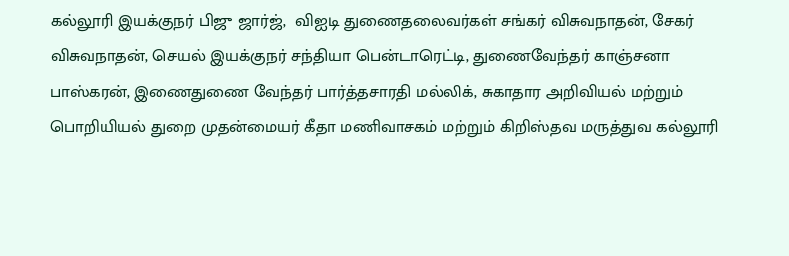கல்லூரி இயக்குநர் பிஜு ஜார்ஜ்,  விஐடி துணைதலைவர்கள் சங்கர் விசுவநாதன், சேகர் விசுவநாதன், செயல் இயக்குநர் சந்தியா பென்டாரெட்டி, துணைவேந்தர் காஞ்சனா பாஸ்கரன், இணைதுணை வேந்தர் பார்த்தசாரதி மல்லிக், சுகாதார அறிவியல் மற்றும் பொறியியல் துறை முதன்மையர் கீதா மணிவாசகம் மற்றும் கிறிஸ்தவ மருத்துவ கல்லூரி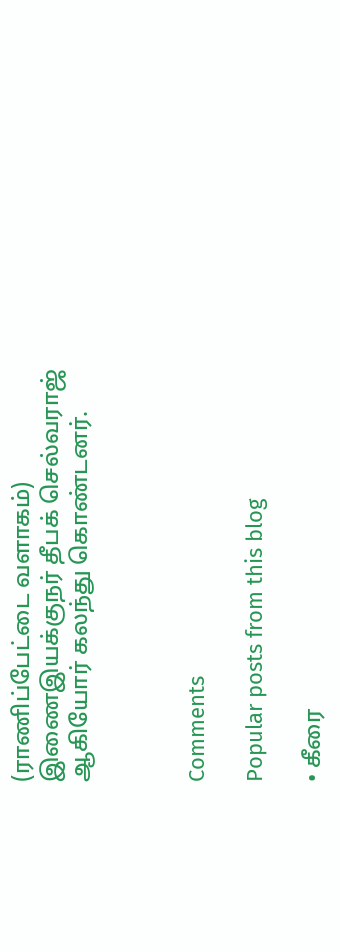(ராணிப்பேட்டை வளாகம்) இணைஇயக்குநர் தீபக் செல்வராஜ் ஆகியோர் கலந்து கொண்டனர்.



Comments

Popular posts from this blog

• கீரை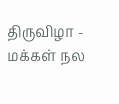திருவிழா - மக்கள் நல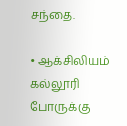சந்தை.

• ஆக்சிலியம் கல்லூரி போருக்கு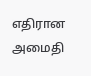எதிரான அமைதி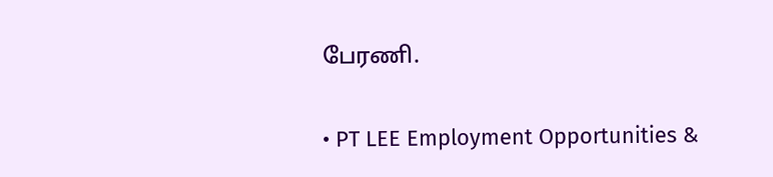பேரணி.

• PT LEE Employment Opportunities &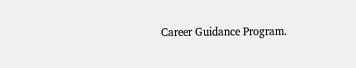Career Guidance Program.